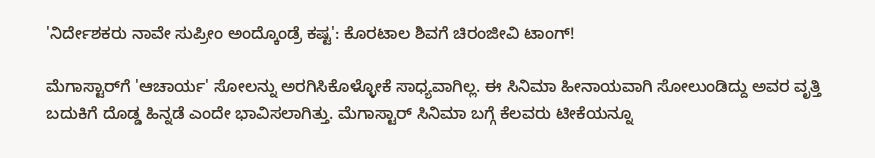'ನಿರ್ದೇಶಕರು ನಾವೇ ಸುಪ್ರೀಂ ಅಂದ್ಕೊಂಡ್ರೆ ಕಷ್ಟ': ಕೊರಟಾಲ ಶಿವಗೆ ಚಿರಂಜೀವಿ ಟಾಂಗ್!

ಮೆಗಾಸ್ಟಾರ್‌ಗೆ 'ಆಚಾರ್ಯ' ಸೋಲನ್ನು ಅರಗಿಸಿಕೊಳ್ಳೋಕೆ ಸಾಧ್ಯವಾಗಿಲ್ಲ. ಈ ಸಿನಿಮಾ ಹೀನಾಯವಾಗಿ ಸೋಲುಂಡಿದ್ದು ಅವರ ವೃತ್ತಿ ಬದುಕಿಗೆ ದೊಡ್ಡ ಹಿನ್ನಡೆ ಎಂದೇ ಭಾವಿಸಲಾಗಿತ್ತು. ಮೆಗಾಸ್ಟಾರ್ ಸಿನಿಮಾ ಬಗ್ಗೆ ಕೆಲವರು ಟೀಕೆಯನ್ನೂ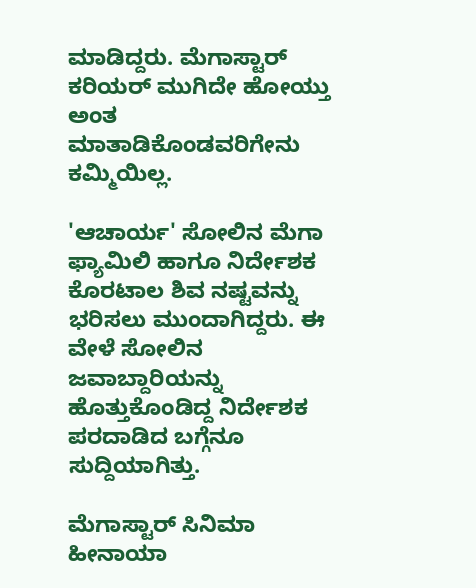ಮಾಡಿದ್ದರು. ಮೆಗಾಸ್ಟಾರ್ ಕರಿಯರ್ ಮುಗಿದೇ ಹೋಯ್ತು ಅಂತ ಮಾತಾಡಿಕೊಂಡವರಿಗೇನು ಕಮ್ಮಿಯಿಲ್ಲ.

'ಆಚಾರ್ಯ' ಸೋಲಿನ ಮೆಗಾ ಫ್ಯಾಮಿಲಿ ಹಾಗೂ ನಿರ್ದೇಶಕ ಕೊರಟಾಲ ಶಿವ ನಷ್ಟವನ್ನು ಭರಿಸಲು ಮುಂದಾಗಿದ್ದರು. ಈ ವೇಳೆ ಸೋಲಿನ ಜವಾಬ್ದಾರಿಯನ್ನು ಹೊತ್ತುಕೊಂಡಿದ್ದ ನಿರ್ದೇಶಕ ಪರದಾಡಿದ ಬಗ್ಗೆನೂ ಸುದ್ದಿಯಾಗಿತ್ತು.

ಮೆಗಾಸ್ಟಾರ್ ಸಿನಿಮಾ ಹೀನಾಯಾ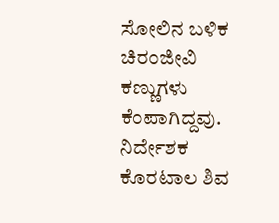ಸೋಲಿನ ಬಳಿಕ ಚಿರಂಜೀವಿ ಕಣ್ಣುಗಳು ಕೆಂಪಾಗಿದ್ದವು. ನಿರ್ದೇಶಕ ಕೊರಟಾಲ ಶಿವ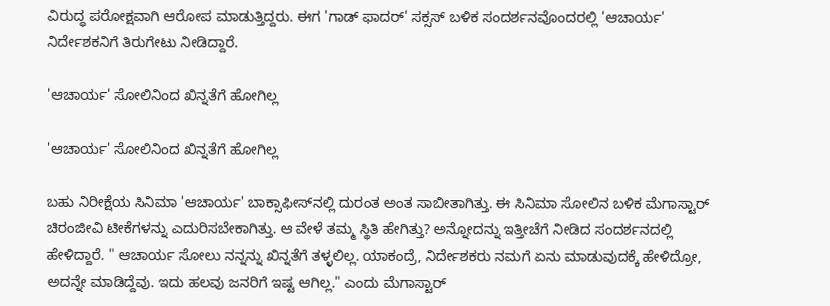ವಿರುದ್ಧ ಪರೋಕ್ಷವಾಗಿ ಆರೋಪ ಮಾಡುತ್ತಿದ್ದರು. ಈಗ 'ಗಾಡ್‌ ಫಾದರ್' ಸಕ್ಸಸ್ ಬಳಿಕ ಸಂದರ್ಶನವೊಂದರಲ್ಲಿ 'ಆಚಾರ್ಯ' ನಿರ್ದೇಶಕನಿಗೆ ತಿರುಗೇಟು ನೀಡಿದ್ದಾರೆ.

'ಆಚಾರ್ಯ' ಸೋಲಿನಿಂದ ಖಿನ್ನತೆಗೆ ಹೋಗಿಲ್ಲ

'ಆಚಾರ್ಯ' ಸೋಲಿನಿಂದ ಖಿನ್ನತೆಗೆ ಹೋಗಿಲ್ಲ

ಬಹು ನಿರೀಕ್ಷೆಯ ಸಿನಿಮಾ 'ಆಚಾರ್ಯ' ಬಾಕ್ಸಾಫೀಸ್‌ನಲ್ಲಿ ದುರಂತ ಅಂತ ಸಾಬೀತಾಗಿತ್ತು. ಈ ಸಿನಿಮಾ ಸೋಲಿನ ಬಳಿಕ ಮೆಗಾಸ್ಟಾರ್ ಚಿರಂಜೀವಿ ಟೀಕೆಗಳನ್ನು ಎದುರಿಸಬೇಕಾಗಿತ್ತು. ಆ ವೇಳೆ ತಮ್ಮ ಸ್ಥಿತಿ ಹೇಗಿತ್ತು? ಅನ್ನೋದನ್ನು ಇತ್ತೀಚೆಗೆ ನೀಡಿದ ಸಂದರ್ಶನದಲ್ಲಿ ಹೇಳಿದ್ದಾರೆ. " ಆಚಾರ್ಯ ಸೋಲು ನನ್ನನ್ನು ಖಿನ್ನತೆಗೆ ತಳ್ಳಲಿಲ್ಲ. ಯಾಕಂದ್ರೆ, ನಿರ್ದೇಶಕರು ನಮಗೆ ಏನು ಮಾಡುವುದಕ್ಕೆ ಹೇಳಿದ್ರೋ, ಅದನ್ನೇ ಮಾಡಿದ್ದೆವು. ಇದು ಹಲವು ಜನರಿಗೆ ಇಷ್ಟ ಆಗಿಲ್ಲ." ಎಂದು ಮೆಗಾಸ್ಟಾರ್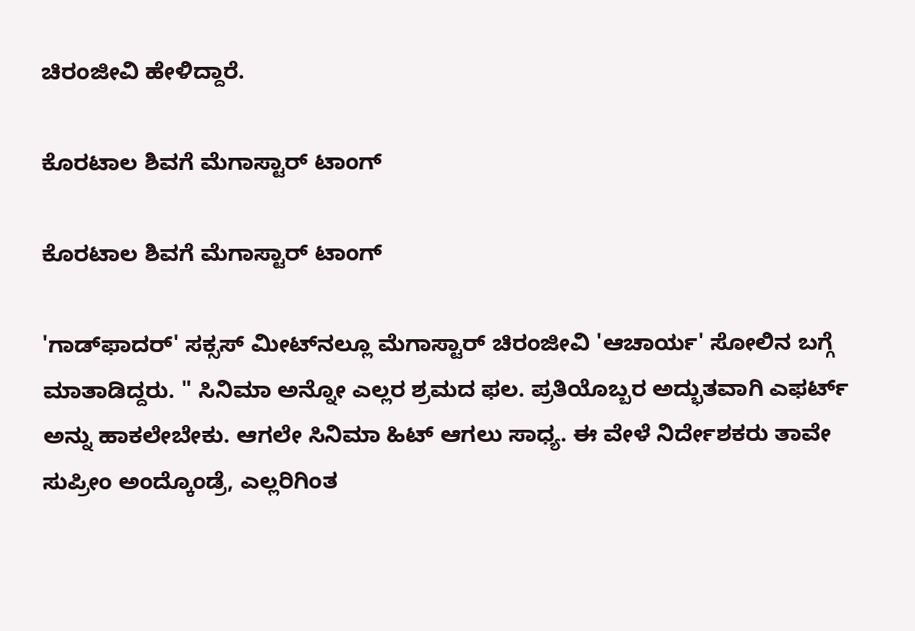ಚಿರಂಜೀವಿ ಹೇಳಿದ್ದಾರೆ.

ಕೊರಟಾಲ ಶಿವಗೆ ಮೆಗಾಸ್ಟಾರ್ ಟಾಂಗ್

ಕೊರಟಾಲ ಶಿವಗೆ ಮೆಗಾಸ್ಟಾರ್ ಟಾಂಗ್

'ಗಾಡ್‌ಫಾದರ್' ಸಕ್ಸಸ್ ಮೀಟ್‌ನಲ್ಲೂ ಮೆಗಾಸ್ಟಾರ್ ಚಿರಂಜೀವಿ 'ಆಚಾರ್ಯ' ಸೋಲಿನ ಬಗ್ಗೆ ಮಾತಾಡಿದ್ದರು. " ಸಿನಿಮಾ ಅನ್ನೋ ಎಲ್ಲರ ಶ್ರಮದ ಫಲ. ಪ್ರತಿಯೊಬ್ಬರ ಅದ್ಭುತವಾಗಿ ಎಫರ್ಟ್ ಅನ್ನು ಹಾಕಲೇಬೇಕು. ಆಗಲೇ ಸಿನಿಮಾ ಹಿಟ್ ಆಗಲು ಸಾಧ್ಯ. ಈ ವೇಳೆ ನಿರ್ದೇಶಕರು ತಾವೇ ಸುಪ್ರೀಂ ಅಂದ್ಕೊಂಡ್ರೆ, ಎಲ್ಲರಿಗಿಂತ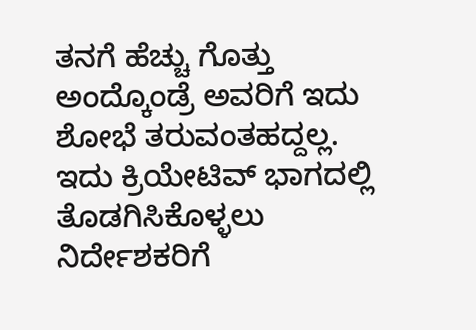ತನಗೆ ಹೆಚ್ಚು ಗೊತ್ತು ಅಂದ್ಕೊಂಡ್ರೆ ಅವರಿಗೆ ಇದು ಶೋಭೆ ತರುವಂತಹದ್ದಲ್ಲ. ಇದು ಕ್ರಿಯೇಟಿವ್ ಭಾಗದಲ್ಲಿ ತೊಡಗಿಸಿಕೊಳ್ಳಲು ನಿರ್ದೇಶಕರಿಗೆ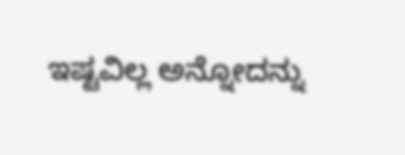ಇಷ್ಟವಿಲ್ಲ ಅನ್ನೋದನ್ನು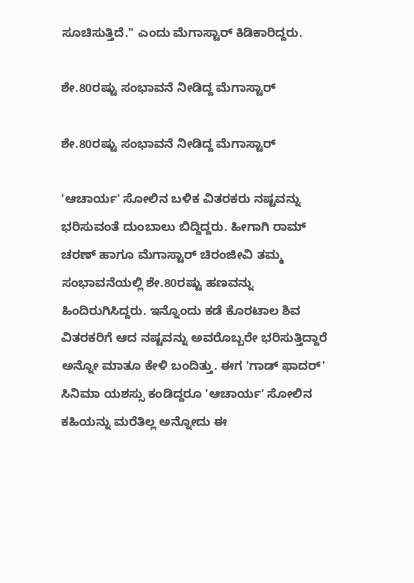ಸೂಚಿಸುತ್ತಿದೆ." ಎಂದು ಮೆಗಾಸ್ಟಾರ್ ಕಿಡಿಕಾರಿದ್ದರು.

ಶೇ.80ರಷ್ಟು ಸಂಭಾವನೆ ನೀಡಿದ್ದ ಮೆಗಾಸ್ಟಾರ್

ಶೇ.80ರಷ್ಟು ಸಂಭಾವನೆ ನೀಡಿದ್ದ ಮೆಗಾಸ್ಟಾರ್

'ಆಚಾರ್ಯ' ಸೋಲಿನ ಬಳಿಕ ವಿತರಕರು ನಷ್ಟವನ್ನು ಭರಿಸುವಂತೆ ದುಂಬಾಲು ಬಿದ್ದಿದ್ದರು. ಹೀಗಾಗಿ ರಾಮ್‌ ಚರಣ್ ಹಾಗೂ ಮೆಗಾಸ್ಟಾರ್ ಚಿರಂಜೀವಿ ತಮ್ಮ ಸಂಭಾವನೆಯಲ್ಲಿ ಶೇ.80ರಷ್ಟು ಹಣವನ್ನು ಹಿಂದಿರುಗಿಸಿದ್ದರು. ಇನ್ನೊಂದು ಕಡೆ ಕೊರಟಾಲ ಶಿವ ವಿತರಕರಿಗೆ ಆದ ನಷ್ಟವನ್ನು ಅವರೊಬ್ಬರೇ ಭರಿಸುತ್ತಿದ್ದಾರೆ ಅನ್ನೋ ಮಾತೂ ಕೇಳಿ ಬಂದಿತ್ತು. ಈಗ 'ಗಾಡ್‌ ಫಾದರ್' ಸಿನಿಮಾ ಯಶಸ್ಸು ಕಂಡಿದ್ದರೂ 'ಆಚಾರ್ಯ' ಸೋಲಿನ ಕಹಿಯನ್ನು ಮರೆತಿಲ್ಲ ಅನ್ನೋದು ಈ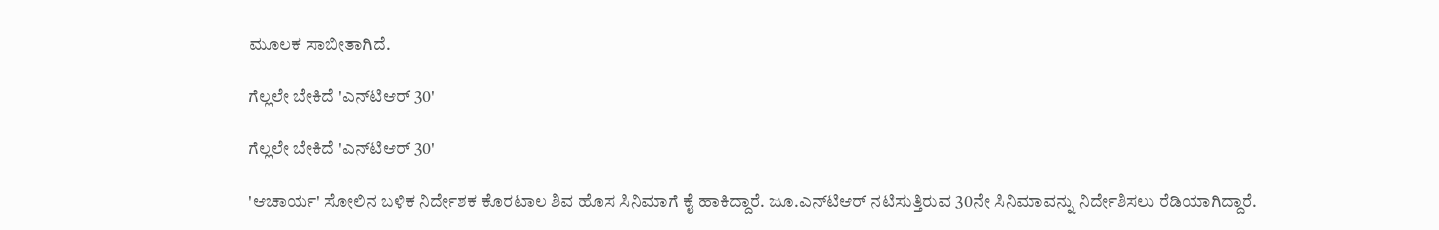ಮೂಲಕ ಸಾಬೀತಾಗಿದೆ.

ಗೆಲ್ಲಲೇ ಬೇಕಿದೆ 'ಎನ್‌ಟಿಆರ್ 30'

ಗೆಲ್ಲಲೇ ಬೇಕಿದೆ 'ಎನ್‌ಟಿಆರ್ 30'

'ಆಚಾರ್ಯ' ಸೋಲಿನ ಬಳಿಕ ನಿರ್ದೇಶಕ ಕೊರಟಾಲ ಶಿವ ಹೊಸ ಸಿನಿಮಾಗೆ ಕೈ ಹಾಕಿದ್ದಾರೆ. ಜೂ.ಎನ್‌ಟಿಆರ್ ನಟಿಸುತ್ತಿರುವ 30ನೇ ಸಿನಿಮಾವನ್ನು ನಿರ್ದೇಶಿಸಲು ರೆಡಿಯಾಗಿದ್ದಾರೆ.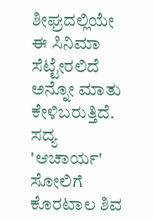ಶೀಘ್ರದಲ್ಲಿಯೇ ಈ ಸಿನಿಮಾ ಸೆಟ್ಟೇರಲಿದೆ ಅನ್ನೋ ಮಾತು ಕೇಳಿಬರುತ್ತಿದೆ. ಸದ್ಯ 'ಆಚಾರ್ಯ' ಸೋಲಿಗೆ ಕೊರಟಾಲ ಶಿವ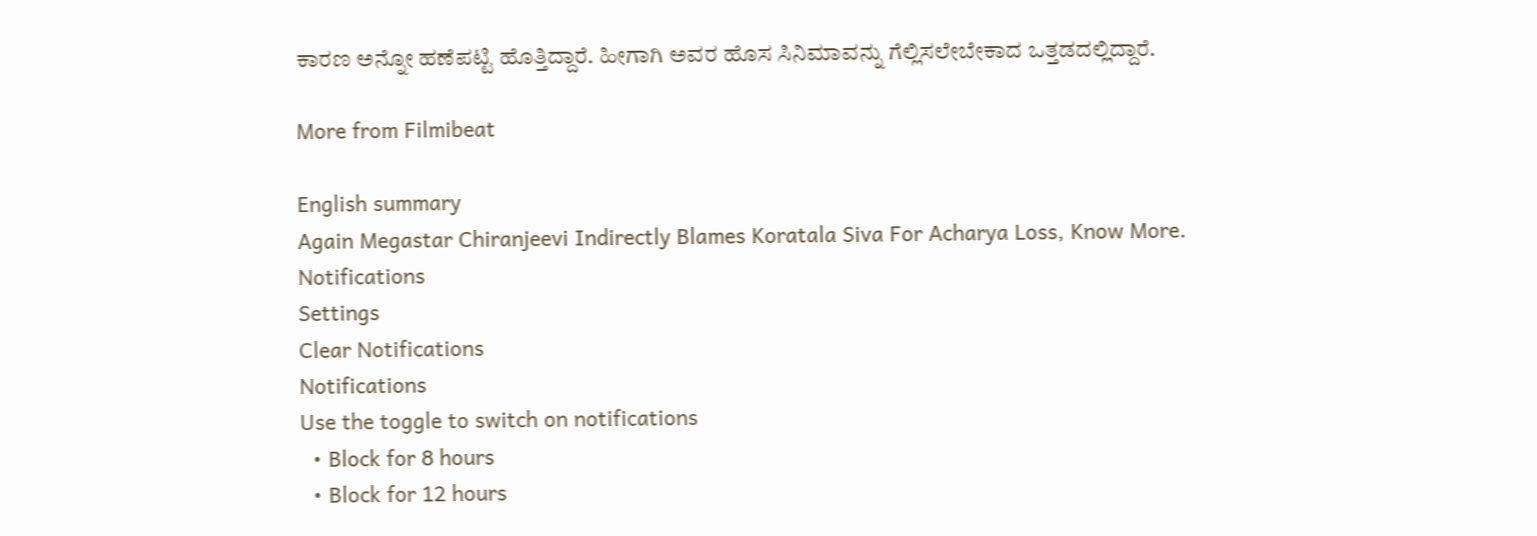ಕಾರಣ ಅನ್ನೋ ಹಣೆಪಟ್ಟಿ ಹೊತ್ತಿದ್ದಾರೆ. ಹೀಗಾಗಿ ಅವರ ಹೊಸ ಸಿನಿಮಾವನ್ನು ಗೆಲ್ಲಿಸಲೇಬೇಕಾದ ಒತ್ತಡದಲ್ಲಿದ್ದಾರೆ.

More from Filmibeat

English summary
Again Megastar Chiranjeevi Indirectly Blames Koratala Siva For Acharya Loss, Know More.
Notifications
Settings
Clear Notifications
Notifications
Use the toggle to switch on notifications
  • Block for 8 hours
  • Block for 12 hours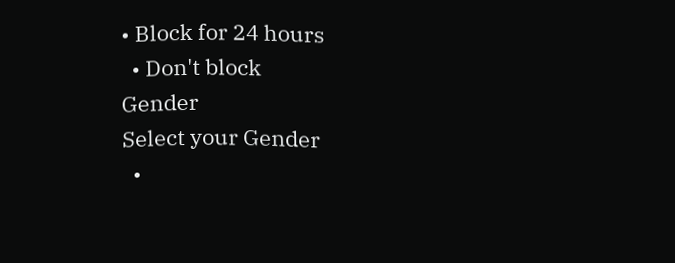• Block for 24 hours
  • Don't block
Gender
Select your Gender
  •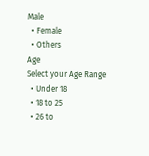Male
  • Female
  • Others
Age
Select your Age Range
  • Under 18
  • 18 to 25
  • 26 to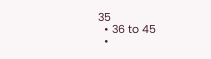35
  • 36 to 45
  •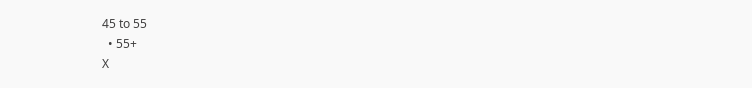45 to 55
  • 55+
X